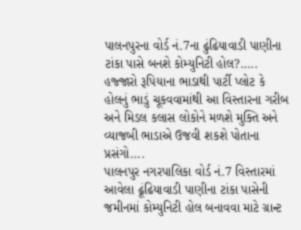પાલનપુરના વોર્ડ નં.7ના ઢુંઢિયાવાડી પાણીના ટાંકા પાસે બનશે કોમ્યુનિટી હોલ?…..
હજ્જારો રૂપિયાના ભાડાથી પાર્ટી પ્લોટ કે હોલનું ભાડું ચૂકવવામાંથી આ વિસ્તારના ગરીબ અને મિડલ કલાસ લોકોને મળશે મુક્તિ અને વ્યાજબી ભાડાએ ઉજવી શકશે પોતાના પ્રસંગો….
પાલનપુર નગરપાલિકા વોર્ડ નં.7 વિસ્તારમાં આવેલા ઢૂંઢિયાવાડી પાણીના ટાંકા પાસેની જમીનમાં કોમ્યુનિટી હોલ બનાવવા માટે ગ્રાન્ટ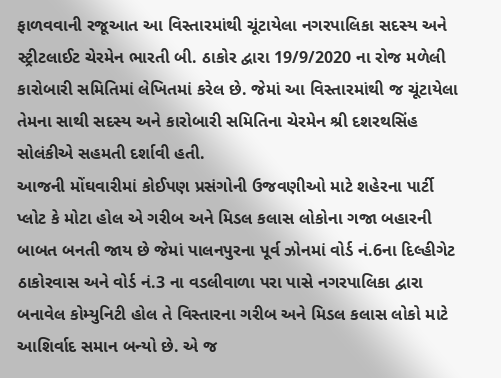ફાળવવાની રજૂઆત આ વિસ્તારમાંથી ચૂંટાયેલા નગરપાલિકા સદસ્ય અને સ્ટ્રીટલાઈટ ચેરમેન ભારતી બી. ઠાકોર દ્વારા 19/9/2020 ના રોજ મળેલી કારોબારી સમિતિમાં લેખિતમાં કરેલ છે. જેમાં આ વિસ્તારમાંથી જ ચૂંટાયેલા તેમના સાથી સદસ્ય અને કારોબારી સમિતિના ચેરમેન શ્રી દશરથસિંહ સોલંકીએ સહમતી દર્શાવી હતી.
આજની મોંઘવારીમાં કોઈપણ પ્રસંગોની ઉજવણીઓ માટે શહેરના પાર્ટી પ્લોટ કે મોટા હોલ એ ગરીબ અને મિડલ કલાસ લોકોના ગજા બહારની બાબત બનતી જાય છે જેમાં પાલનપુરના પૂર્વ ઝોનમાં વોર્ડ નં.6ના દિલ્હીગેટ ઠાકોરવાસ અને વોર્ડ નં.3 ના વડલીવાળા પરા પાસે નગરપાલિકા દ્વારા બનાવેલ કોમ્યુનિટી હોલ તે વિસ્તારના ગરીબ અને મિડલ કલાસ લોકો માટે આશિર્વાદ સમાન બન્યો છે. એ જ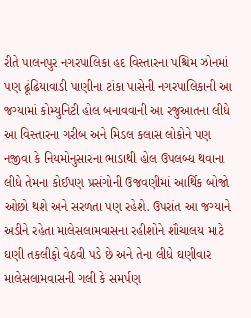રીતે પાલનપુર નગરપાલિકા હદ વિસ્તારના પશ્ચિમ ઝોનમાં પણ ઢૂંઢિયાવાડી પાણીના ટાંકા પાસેની નગરપાલિકાની આ જગ્યામાં કોમ્યુનિટી હોલ બનાવવાની આ રજુઆતના લીધે આ વિસ્તારના ગરીબ અને મિડલ કલાસ લોકોને પણ નજીવા કે નિયમોનુસારના ભાડાથી હોલ ઉપલબ્ધ થવાના લીધે તેમના કોઈપણ પ્રસંગોની ઉજવણીમાં આર્થિક બોજો ઓછો થશે અને સરળતા પણ રહેશે. ઉપરાંત આ જગ્યાને અડીને રહેતા માલેસલામવાસના રહીશોને શૌચાલય માટે ઘણી તકલીફો વેઠવી પડે છે અને તેના લીધે ઘણીવાર માલેસલામવાસની ગલી કે સમર્પણ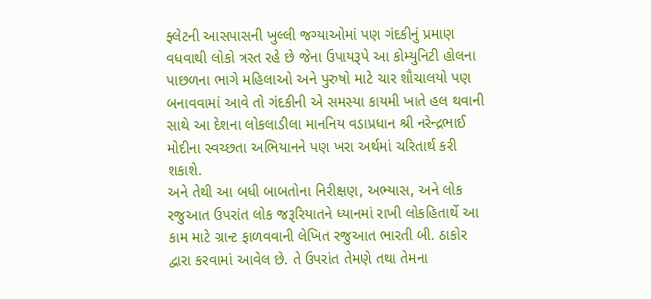ફ્લેટની આસપાસની ખુલ્લી જગ્યાઓમાં પણ ગંદકીનું પ્રમાણ વધવાથી લોકો ત્રસ્ત રહે છે જેના ઉપાયરૂપે આ કોમ્યુનિટી હોલના પાછળના ભાગે મહિલાઓ અને પુરુષો માટે ચાર શૌચાલયો પણ બનાવવામાં આવે તો ગંદકીની એ સમસ્યા કાયમી ખાતે હલ થવાની સાથે આ દેશના લોકલાડીલા માનનિય વડાપ્રધાન શ્રી નરેન્દ્રભાઈ મોદીના સ્વચ્છતા અભિયાનને પણ ખરા અર્થમાં ચરિતાર્થ કરી શકાશે.
અને તેથી આ બધી બાબતોના નિરીક્ષણ, અભ્યાસ, અને લોક રજુઆત ઉપરાંત લોક જરૂરિયાતને ધ્યાનમાં રાખી લોકહિતાર્થે આ કામ માટે ગ્રાન્ટ ફાળવવાની લેખિત રજુઆત ભારતી બી. ઠાકોર દ્વારા કરવામાં આવેલ છે. તે ઉપરાંત તેમણે તથા તેમના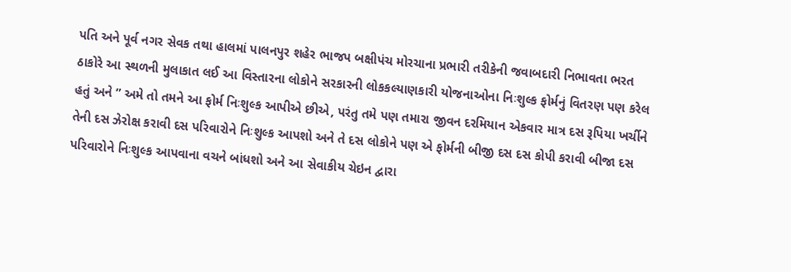પતિ અને પૂર્વ નગર સેવક તથા હાલમાં પાલનપુર શહેર ભાજપ બક્ષીપંચ મોરચાના પ્રભારી તરીકેની જવાબદારી નિભાવતા ભરત ઠાકોરે આ સ્થળની મુલાકાત લઈ આ વિસ્તારના લોકોને સરકારની લોકકલ્યાણકારી યોજનાઓના નિઃશુલ્ક ફોર્મનું વિતરણ પણ કરેલ હતું અને ” અમે તો તમને આ ફોર્મ નિઃશુલ્ક આપીએ છીએ, પરંતુ તમે પણ તમારા જીવન દરમિયાન એકવાર માત્ર દસ રૂપિયા ખર્ચીને તેની દસ ઝેરોક્ષ કરાવી દસ પરિવારોને નિઃશુલ્ક આપશો અને તે દસ લોકોને પણ એ ફોર્મની બીજી દસ દસ કોપી કરાવી બીજા દસ પરિવારોને નિઃશુલ્ક આપવાના વચને બાંધશો અને આ સેવાકીય ચેઇન દ્વારા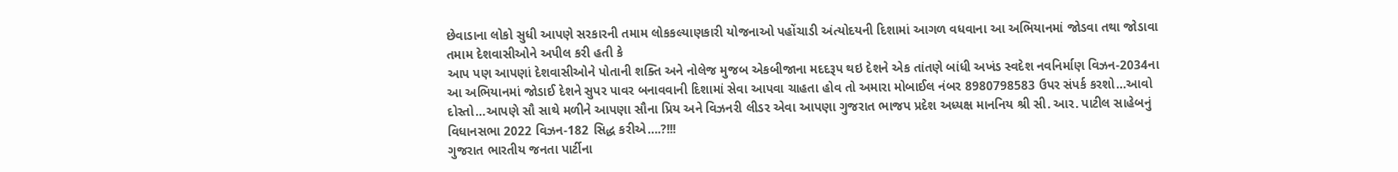છેવાડાના લોકો સુધી આપણે સરકારની તમામ લોકકલ્યાણકારી યોજનાઓ પહોંચાડી અંત્યોદયની દિશામાં આગળ વધવાના આ અભિયાનમાં જોડવા તથા જોડાવા તમામ દેશવાસીઓને અપીલ કરી હતી કે
આપ પણ આપણાં દેશવાસીઓને પોતાની શક્તિ અને નોલેજ મુજબ એકબીજાના મદદરૂપ થઇ દેશને એક તાંતણે બાંધી અખંડ સ્વદેશ નવનિર્માણ વિઝન-2034ના આ અભિયાનમાં જોડાઈ દેશને સુપર પાવર બનાવવાની દિશામાં સેવા આપવા ચાહતા હોવ તો અમારા મોબાઈલ નંબર 8980798583 ઉપર સંપર્ક કરશો…આવો દોસ્તો…આપણે સૌ સાથે મળીને આપણા સૌના પ્રિય અને વિઝનરી લીડર એવા આપણા ગુજરાત ભાજપ પ્રદેશ અધ્યક્ષ માનનિય શ્રી સી. આર. પાટીલ સાહેબનું વિધાનસભા 2022 વિઝન-182 સિદ્ધ કરીએ….?!!!
ગુજરાત ભારતીય જનતા પાર્ટીના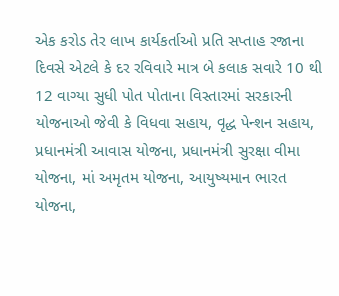એક કરોડ તેર લાખ કાર્યકર્તાઓ પ્રતિ સપ્તાહ રજાના દિવસે એટલે કે દર રવિવારે માત્ર બે કલાક સવારે 10 થી 12 વાગ્યા સુધી પોત પોતાના વિસ્તારમાં સરકારની યોજનાઓ જેવી કે વિધવા સહાય, વૃદ્ધ પેન્શન સહાય, પ્રધાનમંત્રી આવાસ યોજના, પ્રધાનમંત્રી સુરક્ષા વીમા યોજના, માં અમૃતમ યોજના, આયુષ્યમાન ભારત યોજના,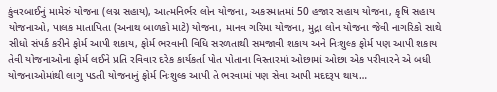કુંવરબાઈનું મામેરું યોજના (લગ્ન સહાય), આત્મનિર્ભર લોન યોજના, અકસ્માતમાં 50 હજાર સહાય યોજના, કૃષિ સહાય યોજનાઓ, પાલક માતાપિતા (અનાથ બાળકો માટે) યોજના, માનવ ગરિમા યોજના, મુદ્રા લોન યોજના જેવી નાગરિકો સાથે સીધો સંપર્ક કરીને ફોર્મ આપી શકાય, ફોર્મ ભરવાની વિધિ સરળતાથી સમજાવી શકાય અને નિઃશુલ્ક ફોર્મ પણ આપી શકાય તેવી યોજનાઓના ફોર્મ લઈને પ્રતિ રવિવાર દરેક કાર્યકર્તા પોત પોતાના વિસ્તારમાં ઓછામાં ઓછા એક પરીવારને એ બધી યોજનાઓમાંથી લાગુ પડતી યોજનાનું ફોર્મ નિઃશુલ્ક આપી તે ભરવામાં પણ સેવા આપી મદદરૂપ થાય…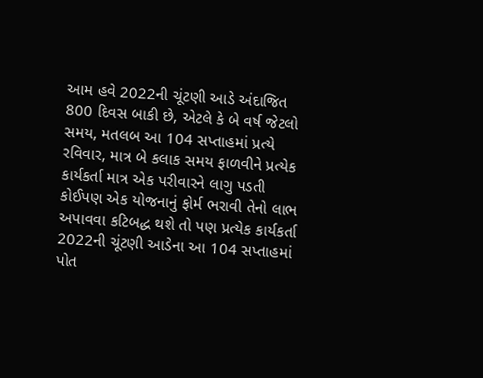આમ હવે 2022ની ચૂંટણી આડે અંદાજિત 800 દિવસ બાકી છે, એટલે કે બે વર્ષ જેટલો સમય, મતલબ આ 104 સપ્તાહમાં પ્રત્યે રવિવાર, માત્ર બે કલાક સમય ફાળવીને પ્રત્યેક કાર્યકર્તા માત્ર એક પરીવારને લાગુ પડતી કોઈપણ એક યોજનાનું ફોર્મ ભરાવી તેનો લાભ અપાવવા કટિબદ્ધ થશે તો પણ પ્રત્યેક કાર્યકર્તા 2022ની ચૂંટણી આડેના આ 104 સપ્તાહમાં પોત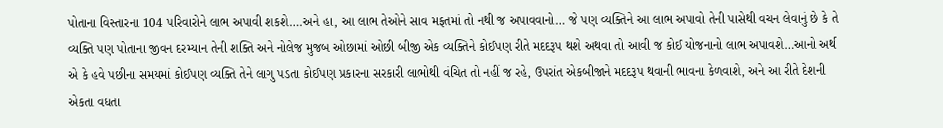પોતાના વિસ્તારના 104 પરિવારોને લાભ અપાવી શકશે….અને હા, આ લાભ તેઓને સાવ મફતમાં તો નથી જ અપાવવાનો… જે પણ વ્યક્તિને આ લાભ અપાવો તેની પાસેથી વચન લેવાનું છે કે તે વ્યક્તિ પણ પોતાના જીવન દરમ્યાન તેની શક્તિ અને નોલેજ મુજબ ઓછામાં ઓછી બીજી એક વ્યક્તિને કોઈપણ રીતે મદદરૂપ થશે અથવા તો આવી જ કોઈ યોજનાનો લાભ અપાવશે…આનો અર્થ એ કે હવે પછીના સમયમાં કોઈપણ વ્યક્તિ તેને લાગુ પડતા કોઈપણ પ્રકારના સરકારી લાભોથી વંચિત તો નહીં જ રહે, ઉપરાંત એકબીજાને મદદરૂપ થવાની ભાવના કેળવાશે, અને આ રીતે દેશની એકતા વધતા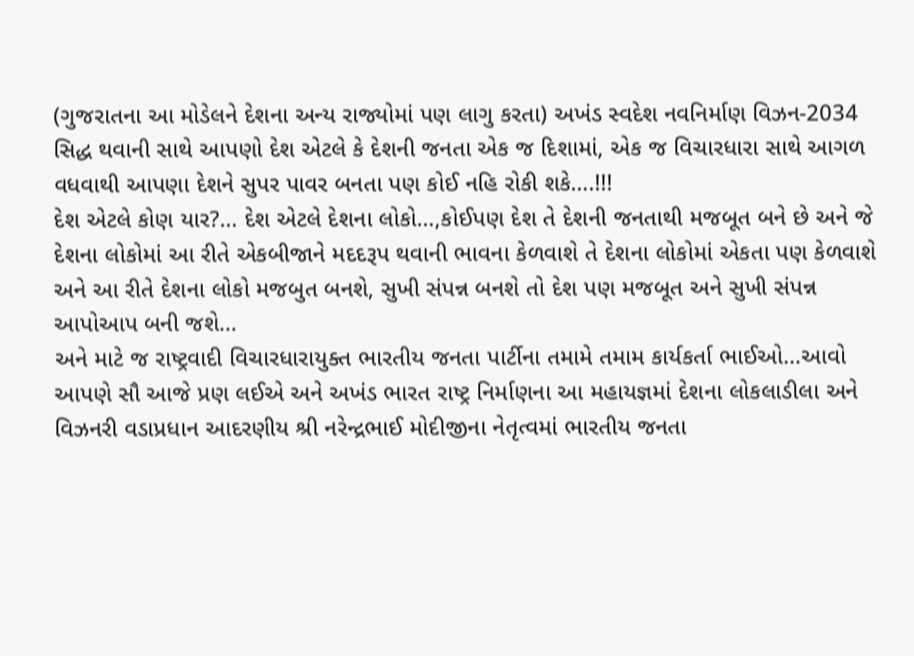(ગુજરાતના આ મોડેલને દેશના અન્ય રાજ્યોમાં પણ લાગુ કરતા) અખંડ સ્વદેશ નવનિર્માણ વિઝન-2034 સિદ્ધ થવાની સાથે આપણો દેશ એટલે કે દેશની જનતા એક જ દિશામાં, એક જ વિચારધારા સાથે આગળ વધવાથી આપણા દેશને સુપર પાવર બનતા પણ કોઈ નહિ રોકી શકે….!!!
દેશ એટલે કોણ યાર?… દેશ એટલે દેશના લોકો…,કોઈપણ દેશ તે દેશની જનતાથી મજબૂત બને છે અને જે દેશના લોકોમાં આ રીતે એકબીજાને મદદરૂપ થવાની ભાવના કેળવાશે તે દેશના લોકોમાં એકતા પણ કેળવાશે અને આ રીતે દેશના લોકો મજબુત બનશે, સુખી સંપન્ન બનશે તો દેશ પણ મજબૂત અને સુખી સંપન્ન આપોઆપ બની જશે…
અને માટે જ રાષ્ટ્રવાદી વિચારધારાયુક્ત ભારતીય જનતા પાર્ટીના તમામે તમામ કાર્યકર્તા ભાઈઓ…આવો આપણે સૌ આજે પ્રણ લઈએ અને અખંડ ભારત રાષ્ટ્ર નિર્માણના આ મહાયજ્ઞમાં દેશના લોકલાડીલા અને વિઝનરી વડાપ્રધાન આદરણીય શ્રી નરેન્દ્રભાઈ મોદીજીના નેતૃત્વમાં ભારતીય જનતા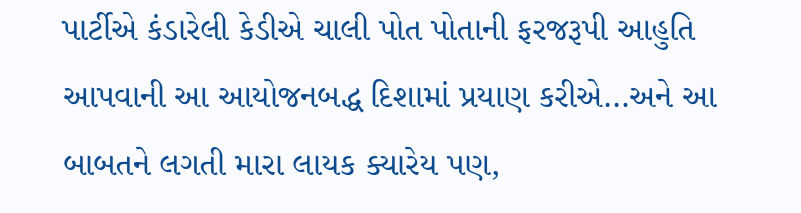પાર્ટીએ કંડારેલી કેડીએ ચાલી પોત પોતાની ફરજરૂપી આહુતિ આપવાની આ આયોજનબદ્ધ દિશામાં પ્રયાણ કરીએ…અને આ બાબતને લગતી મારા લાયક ક્યારેય પણ,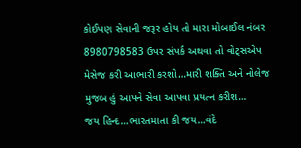કોઈપણ સેવાની જરૂર હોય તો મારા મોબાઈલ નંબર 8980798583 ઉપર સંપર્ક અથવા તો વોટ્સએપ મેસેજ કરી આભારી કરશો…મારી શક્તિ અને નોલેજ મુજબ હું આપને સેવા આપવા પ્રયત્ન કરીશ…
જય હિન્દ…ભારતમાતા કી જય…વંદે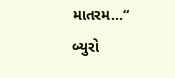માતરમ…“
બ્યુરો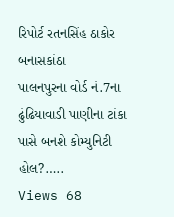રિપોર્ટ રતનસિંહ ઠાકોર બનાસકાંઠા
પાલનપુરના વોર્ડ નં.7ના ઢુંઢિયાવાડી પાણીના ટાંકા પાસે બનશે કોમ્યુનિટી હોલ?…..
Views 68